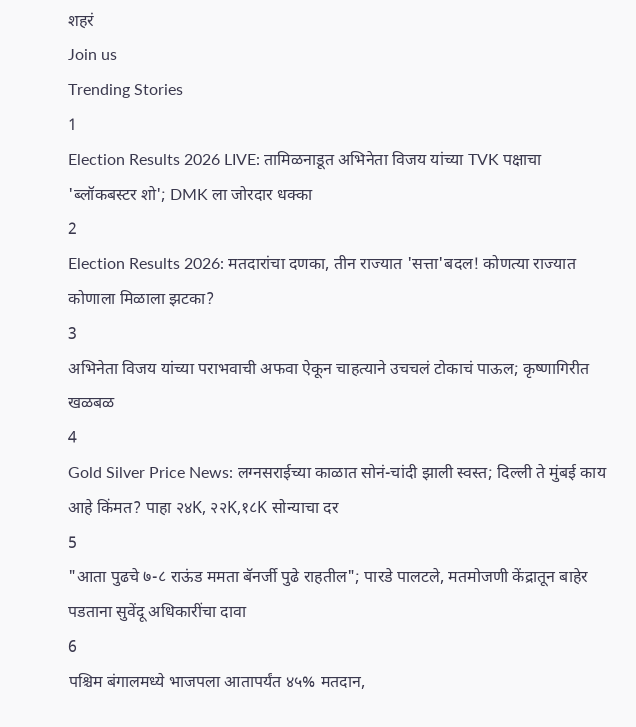शहरं
Join us
Trending Stories
1
Election Results 2026 LIVE: तामिळनाडूत अभिनेता विजय यांच्या TVK पक्षाचा 'ब्लॉकबस्टर शो'; DMK ला जोरदार धक्का
2
Election Results 2026: मतदारांचा दणका, तीन राज्यात 'सत्ता'बदल! कोणत्या राज्यात कोणाला मिळाला झटका?
3
अभिनेता विजय यांच्या पराभवाची अफवा ऐकून चाहत्याने उचचलं टोकाचं पाऊल; कृष्णागिरीत खळबळ
4
Gold Silver Price News: लग्नसराईच्या काळात सोनं-चांदी झाली स्वस्त; दिल्ली ते मुंबई काय आहे किंमत? पाहा २४K, २२K,१८K सोन्याचा दर
5
"आता पुढचे ७-८ राऊंड ममता बॅनर्जी पुढे राहतील"; पारडे पालटले, मतमोजणी केंद्रातून बाहेर पडताना सुवेंदू अधिकारींचा दावा
6
पश्चिम बंगालमध्ये भाजपला आतापर्यंत ४५% मतदान,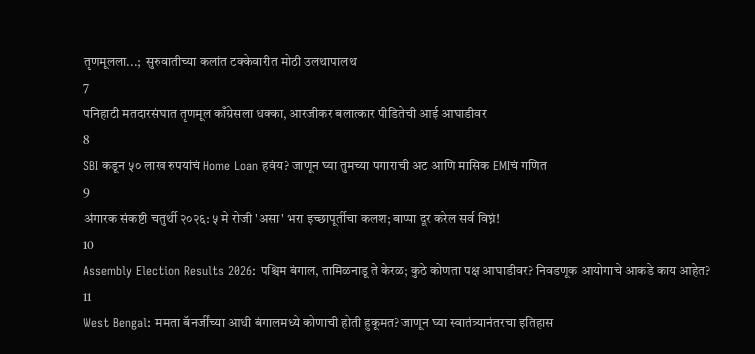तृणमूलला...;  सुरुवातीच्या कलांत टक्केवारीत मोठी उलथापालथ
7
पनिहाटी मतदारसंघात तृणमूल काँग्रेसला धक्का, आरजीकर बलात्कार पीडितेची आई आघाडीवर
8
SBI कडून ५० लाख रुपयांचं Home Loan हवंय? जाणून घ्या तुमच्या पगाराची अट आणि मासिक EMIचं गणित
9
अंगारक संकष्टी चतुर्थी २०२६: ५ मे रोजी 'असा' भरा इच्छापूर्तीचा कलश; बाप्पा दूर करेल सर्व विघ्नं!
10
Assembly Election Results 2026: पश्चिम बंगाल, तामिळनाडू ते केरळ; कुठे कोणता पक्ष आघाडीवर? निवडणूक आयोगाचे आकडे काय आहेत?
11
West Bengal: ममता बॅनर्जींच्या आधी बंगालमध्ये कोणाची होती हुकूमत? जाणून घ्या स्वातंत्र्यानंतरचा इतिहास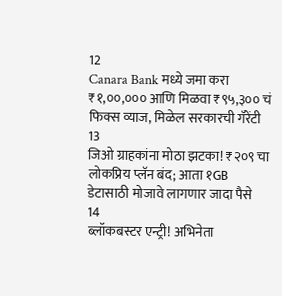12
Canara Bank मध्ये जमा करा ₹१,००,००० आणि मिळवा ₹९५,३०० चं फिक्स व्याज, मिळेल सरकारची गॅरेंटी
13
जिओ ग्राहकांना मोठा झटका! ₹२०९ चा लोकप्रिय प्लॅन बंद; आता १GB डेटासाठी मोजावे लागणार जादा पैसे
14
ब्लॉकबस्टर एन्ट्री! अभिनेता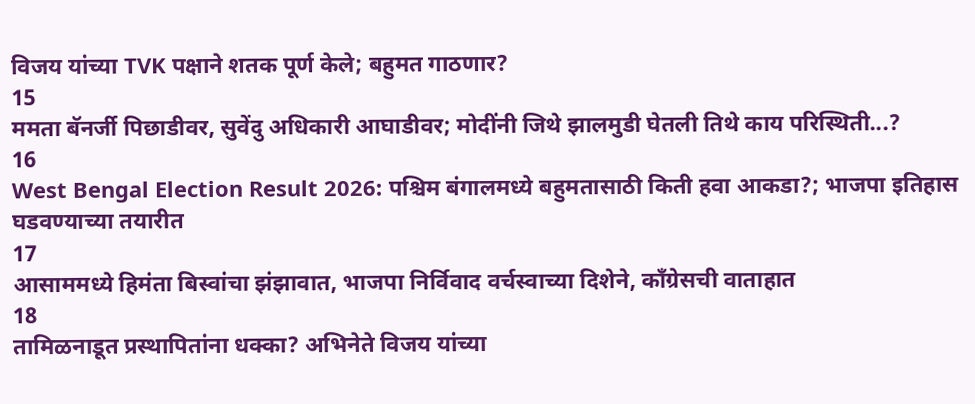विजय यांच्या TVK पक्षाने शतक पूर्ण केले; बहुमत गाठणार?
15
ममता बॅनर्जी पिछाडीवर, सुवेंदु अधिकारी आघाडीवर; मोदींनी जिथे झालमुडी घेतली तिथे काय परिस्थिती...?
16
West Bengal Election Result 2026: पश्चिम बंगालमध्ये बहुमतासाठी किती हवा आकडा?; भाजपा इतिहास घडवण्याच्या तयारीत
17
आसाममध्ये हिमंता बिस्वांचा झंझावात, भाजपा निर्विवाद वर्चस्वाच्या दिशेने, काँग्रेसची वाताहात
18
तामिळनाडूत प्रस्थापितांना धक्का? अभिनेते विजय यांच्या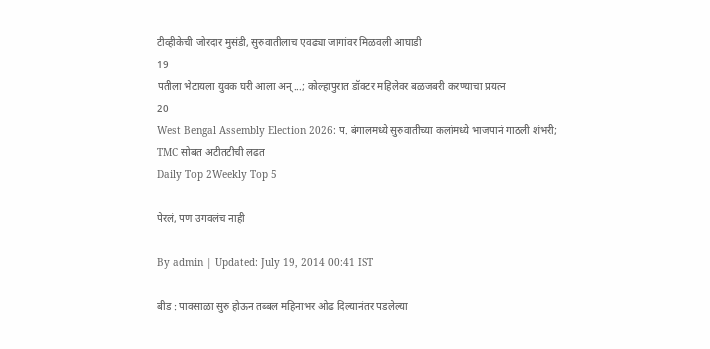टीव्हीकेची जोरदार मुसंडी, सुरुवातीलाच एवढ्या जागांवर मिळवली आघाडी
19
पतीला भेटायला युवक घरी आला अन्...; कोल्हापुरात डॉक्टर महिलेवर बळजबरी करण्याचा प्रयत्न
20
West Bengal Assembly Election 2026: प. बंगालमध्ये सुरुवातीच्या कलांमध्ये भाजपानं गाठली शंभरी; TMC सोबत अटीतटीची लढत
Daily Top 2Weekly Top 5

पेरलं, पण उगवलंच नाही

By admin | Updated: July 19, 2014 00:41 IST

बीड : पावसाळा सुरु होऊन तब्बल महिनाभर ओढ दिल्यानंतर पडलेल्या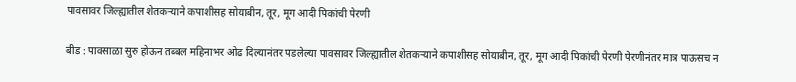पावसावर जिल्ह्यातील शेतकऱ्याने कपाशीसह सोयाबीन, तूर, मूग आदी पिकांची पेरणी

बीड : पावसाळा सुरु होऊन तब्बल महिनाभर ओढ दिल्यानंतर पडलेल्या पावसावर जिल्ह्यातील शेतकऱ्याने कपाशीसह सोयाबीन, तूर, मूग आदी पिकांची पेरणी पेरणीनंतर मात्र पाऊसच न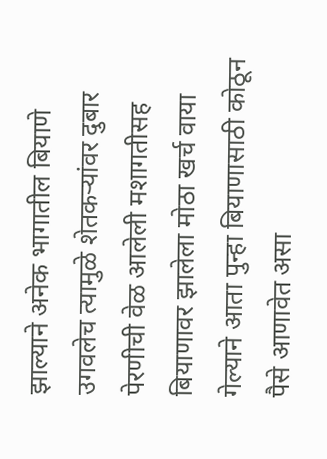झाल्याने अनेक भागातील बियाणे उगवलेच त्यामुळे शेतकऱ्यांवर दुबार पेरणीची वेळ आलेली मशागतीसह बियाणावर झालेला मोठा खर्च वाया गेल्याने आता पुन्हा बियाणासाठी कोठून पैसे आणावेत असा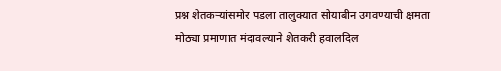प्रश्न शेतकऱ्यांसमोर पडला तालुक्यात सोयाबीन उगवण्याची क्षमता मोठ्या प्रमाणात मंदावल्याने शेतकरी हवालदिल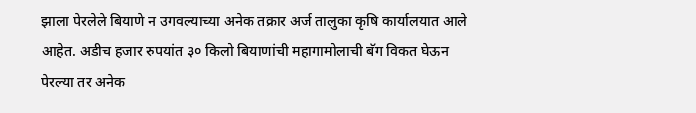झाला पेरलेले बियाणे न उगवल्याच्या अनेक तक्रार अर्ज तालुका कृषि कार्यालयात आले आहेत. अडीच हजार रुपयांत ३० किलो बियाणांची महागामोलाची बॅग विकत घेऊन पेरल्या तर अनेक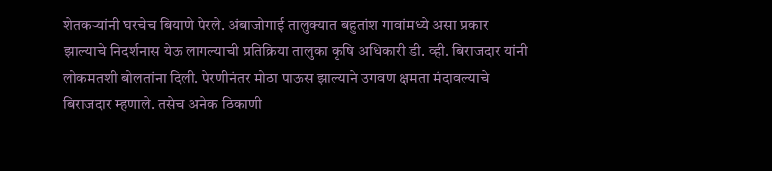शेतकऱ्यांनी घरचेच बियाणे पेरले. अंबाजोगाई तालुक्यात बहुतांश गावांमध्ये असा प्रकार झाल्याचे निदर्शनास येऊ लागल्याची प्रतिक्रिया तालुका कृषि अधिकारी डी. व्ही. बिराजदार यांनी लोकमतशी बोलतांना दिली. पेरणीनंतर मोठा पाऊस झाल्याने उगवण क्षमता मंदावल्याचे बिराजदार म्हणाले. तसेच अनेक ठिकाणी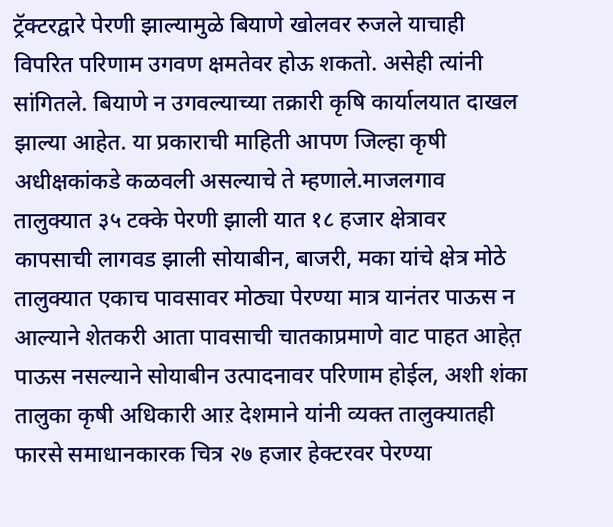ट्रॅक्टरद्वारे पेरणी झाल्यामुळे बियाणे खोलवर रुजले याचाही विपरित परिणाम उगवण क्षमतेवर होऊ शकतो. असेही त्यांनी सांगितले. बियाणे न उगवल्याच्या तक्रारी कृषि कार्यालयात दाखल झाल्या आहेत. या प्रकाराची माहिती आपण जिल्हा कृषी अधीक्षकांकडे कळवली असल्याचे ते म्हणाले.माजलगाव तालुक्यात ३५ टक्के पेरणी झाली यात १८ हजार क्षेत्रावर कापसाची लागवड झाली सोयाबीन, बाजरी, मका यांचे क्षेत्र मोठे तालुक्यात एकाच पावसावर मोठ्या पेरण्या मात्र यानंतर पाऊस न आल्याने शेतकरी आता पावसाची चातकाप्रमाणे वाट पाहत आहेत़ पाऊस नसल्याने सोयाबीन उत्पादनावर परिणाम होईल, अशी शंका तालुका कृषी अधिकारी आऱ देशमाने यांनी व्यक्त तालुक्यातही फारसे समाधानकारक चित्र २७ हजार हेक्टरवर पेरण्या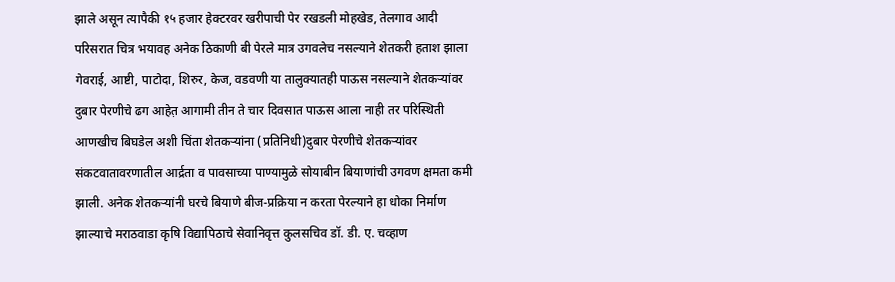झाले असून त्यापैकी १५ हजार हेक्टरवर खरीपाची पेर रखडली मोहखेड, तेलगाव आदी परिसरात चित्र भयावह अनेक ठिकाणी बी पेरले मात्र उगवलेच नसल्याने शेतकरी हताश झाला गेवराई, आष्टी, पाटोदा, शिरुर, केज, वडवणी या तालुक्यातही पाऊस नसल्याने शेतकऱ्यांवर दुबार पेरणीचे ढग आहेत़ आगामी तीन ते चार दिवसात पाऊस आला नाही तर परिस्थिती आणखीच बिघडेल अशी चिंता शेतकऱ्यांना (प्रतिनिधी)दुबार पेरणीचे शेतकऱ्यांवर संकटवातावरणातील आर्द्रता व पावसाच्या पाण्यामुळे सोयाबीन बियाणांची उगवण क्षमता कमी झाली. अनेक शेतकऱ्यांनी घरचे बियाणे बीज-प्रक्रिया न करता पेरल्याने हा धोका निर्माण झाल्याचे मराठवाडा कृषि विद्यापिठाचे सेवानिवृत्त कुलसचिव डॉ. डी. ए. चव्हाण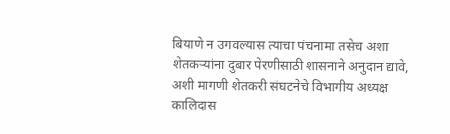बियाणे न उगवल्यास त्याचा पंचनामा तसेच अशा शेतकऱ्यांना दुबार पेरणीसाठी शासनाने अनुदान द्यावे, अशी मागणी शेतकरी संघटनेचे विभागीय अध्यक्ष कालिदास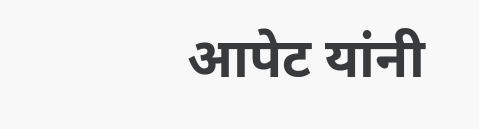आपेट यांनी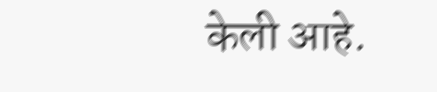केली आहे.